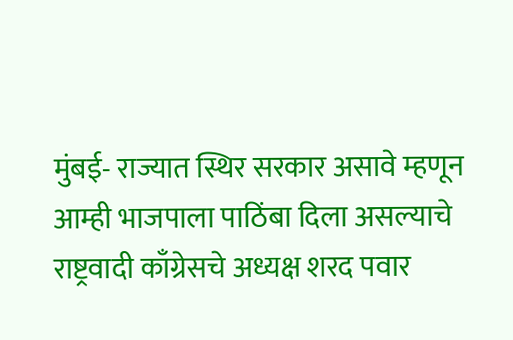मुंबई- राज्यात स्थिर सरकार असावे म्हणून आम्ही भाजपाला पाठिंबा दिला असल्याचे राष्ट्रवादी काँग्रेसचे अध्यक्ष शरद पवार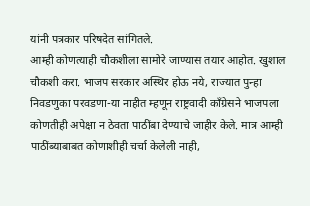यांनी पत्रकार परिषदेत सांगितले.
आम्ही कोणत्याही चौकशीला सामोरे जाण्यास तयार आहोत. खुशाल चौकशी करा. भाजप सरकार अस्थिर होऊ नये, राज्यात पुन्हा निवडणुका परवडणा-या नाहीत म्हणून राष्ट्रवादी काँग्रेसने भाजपला कोणतीही अपेक्षा न ठेवता पाठींबा देण्याचे जाहीर केले. मात्र आम्ही पाठींब्याबाबत कोणाशीही चर्चा केलेली नाही,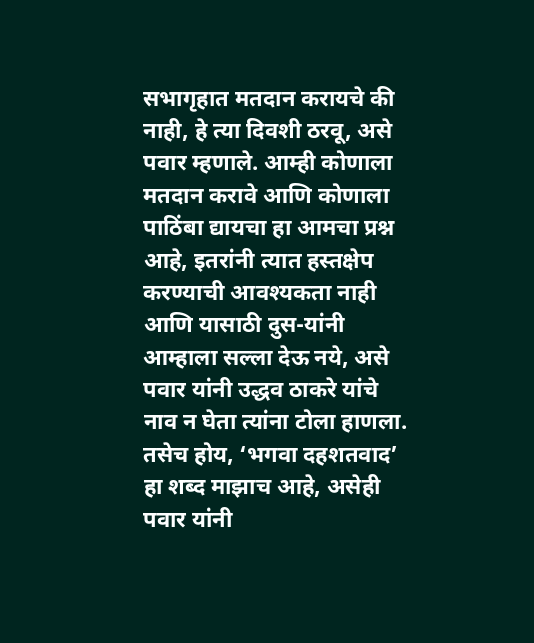सभागृहात मतदान करायचे की नाही, हे त्या दिवशी ठरवू, असे पवार म्हणाले. आम्ही कोणाला मतदान करावे आणि कोणाला पाठिंबा द्यायचा हा आमचा प्रश्न आहे, इतरांनी त्यात हस्तक्षेप करण्याची आवश्यकता नाही आणि यासाठी दुस-यांनी आम्हाला सल्ला देऊ नये, असे पवार यांनी उद्धव ठाकरे यांचे नाव न घेता त्यांना टोला हाणला. तसेच होय, ‘भगवा दहशतवाद’ हा शब्द माझाच आहे, असेही पवार यांनी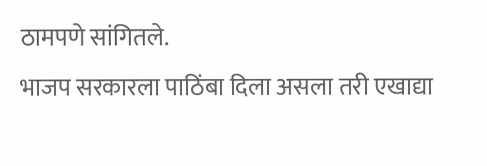ठामपणे सांगितले.
भाजप सरकारला पाठिंबा दिला असला तरी एखाद्या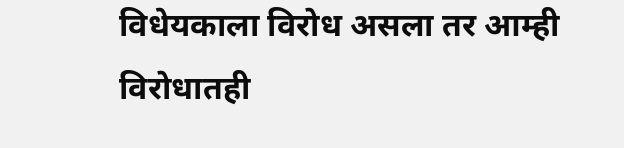विधेयकाला विरोध असला तर आम्ही विरोधातही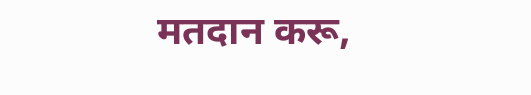मतदान करू,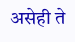असेही ते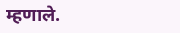म्हणाले.